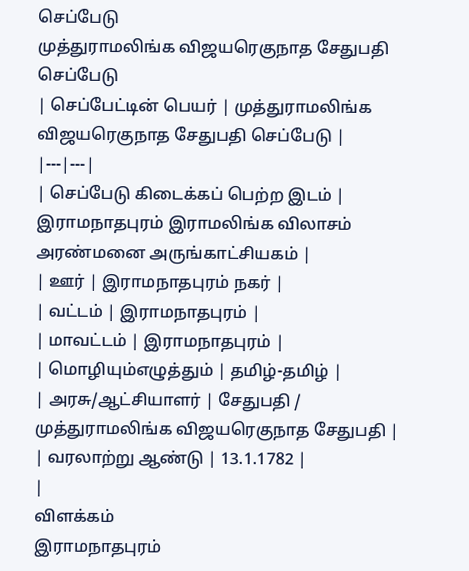செப்பேடு
முத்துராமலிங்க விஜயரெகுநாத சேதுபதி செப்பேடு
| செப்பேட்டின் பெயர் | முத்துராமலிங்க விஜயரெகுநாத சேதுபதி செப்பேடு |
|---|---|
| செப்பேடு கிடைக்கப் பெற்ற இடம் | இராமநாதபுரம் இராமலிங்க விலாசம் அரண்மனை அருங்காட்சியகம் |
| ஊர் | இராமநாதபுரம் நகர் |
| வட்டம் | இராமநாதபுரம் |
| மாவட்டம் | இராமநாதபுரம் |
| மொழியும்எழுத்தும் | தமிழ்-தமிழ் |
| அரசு/ஆட்சியாளர் | சேதுபதி / முத்துராமலிங்க விஜயரெகுநாத சேதுபதி |
| வரலாற்று ஆண்டு | 13.1.1782 |
|
விளக்கம்
இராமநாதபுரம்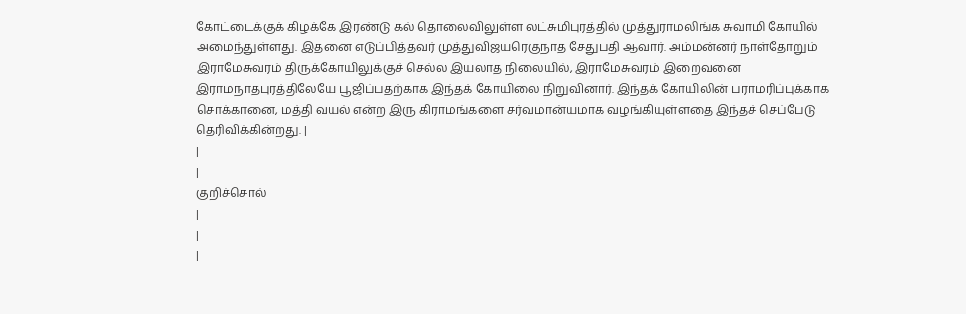கோட்டைக்குக் கிழக்கே இரண்டு கல் தொலைவிலுள்ள லட்சுமிபுரத்தில் முத்துராமலிங்க சுவாமி கோயில் அமைந்துள்ளது. இதனை எடுப்பித்தவர் முத்துவிஜயரெகுநாத சேதுபதி ஆவார். அம்மன்னர் நாள்தோறும் இராமேசுவரம் திருக்கோயிலுக்குச் செல்ல இயலாத நிலையில், இராமேசுவரம் இறைவனை இராமநாதபுரத்திலேயே பூஜிப்பதற்காக இந்தக் கோயிலை நிறுவினார். இந்தக் கோயிலின் பராமரிப்புக்காக சொக்கானை, மத்தி வயல் என்ற இரு கிராமங்களை சர்வமான்யமாக வழங்கியுள்ளதை இந்தச் செப்பேடு தெரிவிக்கின்றது. |
|
|
குறிச்சொல்
|
|
|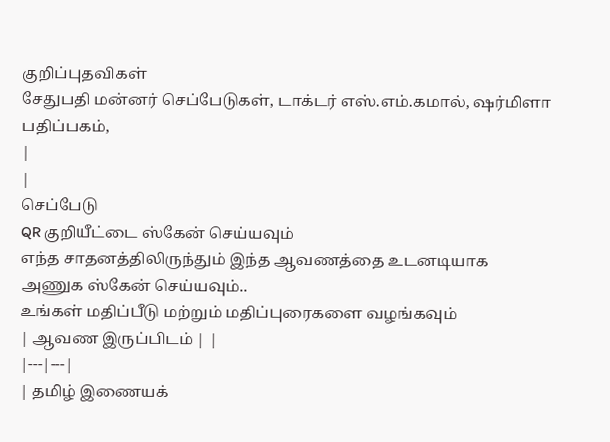குறிப்புதவிகள்
சேதுபதி மன்னர் செப்பேடுகள், டாக்டர் எஸ்.எம்.கமால், ஷர்மிளா பதிப்பகம்,
|
|
செப்பேடு
QR குறியீட்டை ஸ்கேன் செய்யவும்
எந்த சாதனத்திலிருந்தும் இந்த ஆவணத்தை உடனடியாக அணுக ஸ்கேன் செய்யவும்..
உங்கள் மதிப்பீடு மற்றும் மதிப்புரைகளை வழங்கவும்
| ஆவண இருப்பிடம் | |
|---|---|
| தமிழ் இணையக்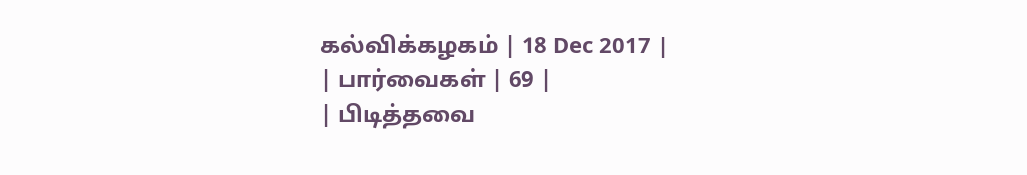கல்விக்கழகம் | 18 Dec 2017 |
| பார்வைகள் | 69 |
| பிடித்தவை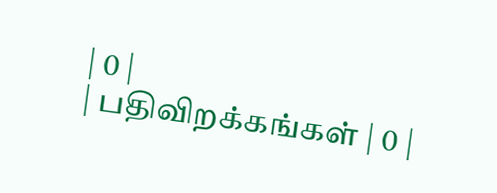| 0 |
| பதிவிறக்கங்கள் | 0 |